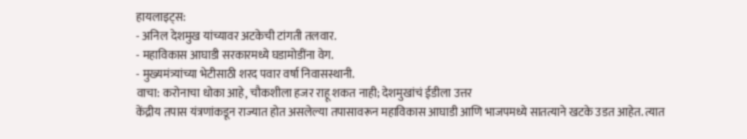हायलाइट्स:
- अनिल देशमुख यांच्यावर अटकेची टांगती तलवार.
- महाविकास आघाडी सरकारमध्ये घडामोडींना वेग.
- मुख्यमंत्र्यांच्या भेटीसाठी शरद पवार वर्षा निवासस्थानी.
वाचा: करोनाचा धोका आहे, चौकशीला हजर राहू शकत नाही; देशमुखांचं ईडीला उत्तर
केंद्रीय तपास यंत्रणांकडून राज्यात होत असलेल्या तपासावरून महाविकास आघाडी आणि भाजपमध्ये सातत्याने खटके उडत आहेत. त्यात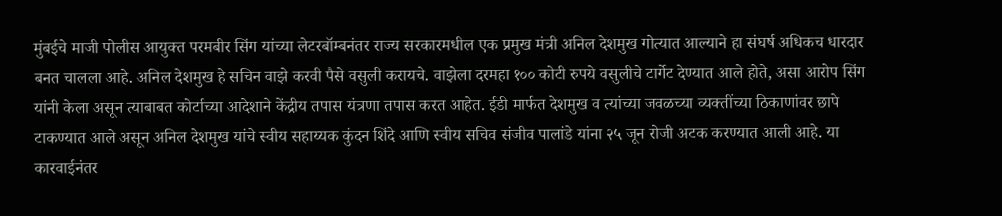मुंबईचे माजी पोलीस आयुक्त परमबीर सिंग यांच्या लेटरबॉम्बनंतर राज्य सरकारमधील एक प्रमुख मंत्री अनिल देशमुख गोत्यात आल्याने हा संघर्ष अधिकच धारदार बनत चालला आहे. अनिल देशमुख हे सचिन वाझे करवी पैसे वसुली करायचे. वाझेला दरमहा १०० कोटी रुपये वसुलीचे टार्गेट देण्यात आले होते, असा आरोप सिंग यांनी केला असून त्याबाबत कोर्टाच्या आदेशाने केंद्रीय तपास यंत्रणा तपास करत आहेत. ईडी मार्फत देशमुख व त्यांच्या जवळच्या व्यक्तींच्या ठिकाणांवर छापे टाकण्यात आले असून अनिल देशमुख यांचे स्वीय सहाय्यक कुंदन शिंदे आणि स्वीय सचिव संजीव पालांडे यांना २५ जून रोजी अटक करण्यात आली आहे. या कारवाईनंतर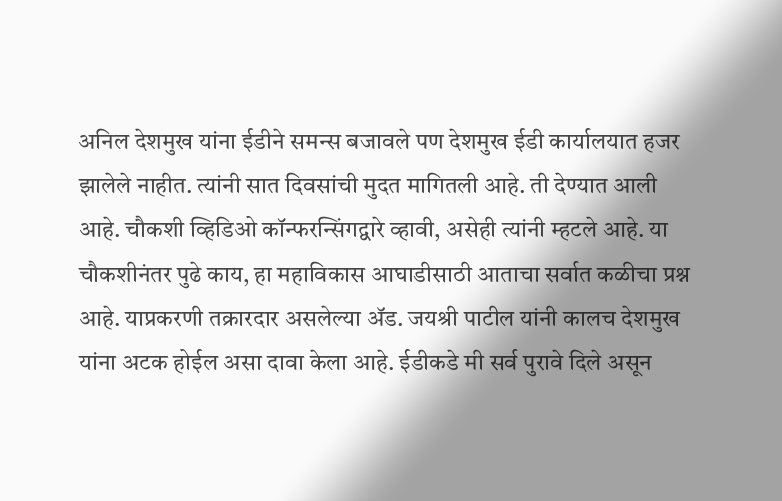अनिल देशमुख यांना ईडीने समन्स बजावले पण देशमुख ईडी कार्यालयात हजर झालेले नाहीत. त्यांनी सात दिवसांची मुदत मागितली आहे. ती देण्यात आली आहे. चौकशी व्हिडिओ कॉन्फरन्सिंगद्वारे व्हावी, असेही त्यांनी म्हटले आहे. या चौकशीनंतर पुढे काय, हा महाविकास आघाडीसाठी आताचा सर्वात कळीचा प्रश्न आहे. याप्रकरणी तक्रारदार असलेल्या ॲड. जयश्री पाटील यांनी कालच देशमुख यांना अटक होईल असा दावा केला आहे. ईडीकडे मी सर्व पुरावे दिले असून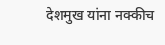देशमुख यांना नक्कीच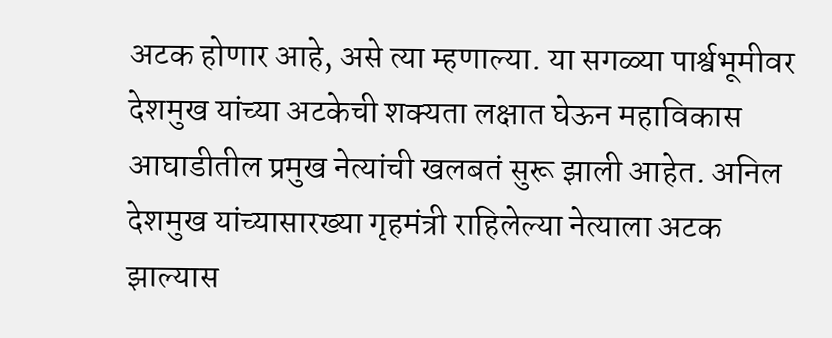अटक होणार आहे, असे त्या म्हणाल्या. या सगळ्या पार्श्वभूमीवर देशमुख यांच्या अटकेची शक्यता लक्षात घेऊन महाविकास आघाडीतील प्रमुख नेत्यांची खलबतं सुरू झाली आहेत. अनिल देशमुख यांच्यासारख्या गृहमंत्री राहिलेल्या नेत्याला अटक झाल्यास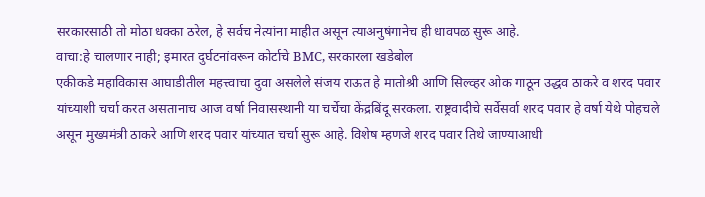सरकारसाठी तो मोठा धक्का ठरेल, हे सर्वच नेत्यांना माहीत असून त्याअनुषंगानेच ही धावपळ सुरू आहे.
वाचा:हे चालणार नाही; इमारत दुर्घटनांवरून कोर्टाचे BMC, सरकारला खडेबोल
एकीकडे महाविकास आघाडीतील महत्त्वाचा दुवा असलेले संजय राऊत हे मातोश्री आणि सिल्व्हर ओक गाठून उद्धव ठाकरे व शरद पवार यांच्याशी चर्चा करत असतानाच आज वर्षा निवासस्थानी या चर्चेचा केंद्रबिंदू सरकला. राष्ट्रवादीचे सर्वेसर्वा शरद पवार हे वर्षा येथे पोहचले असून मुख्यमंत्री ठाकरे आणि शरद पवार यांच्यात चर्चा सुरू आहे. विशेष म्हणजे शरद पवार तिथे जाण्याआधी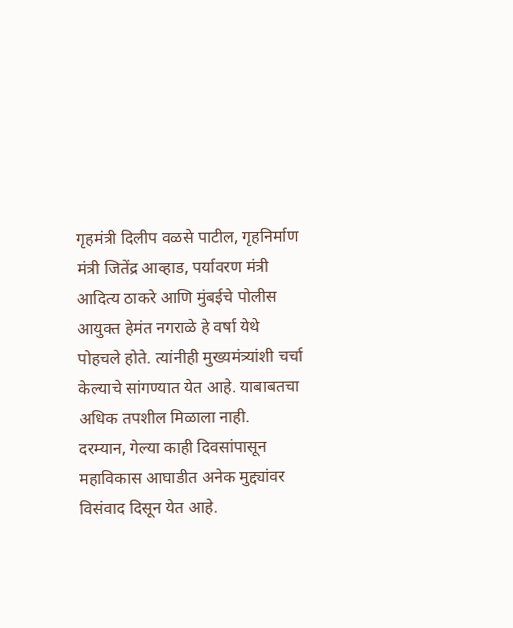गृहमंत्री दिलीप वळसे पाटील, गृहनिर्माण मंत्री जितेंद्र आव्हाड, पर्यावरण मंत्री आदित्य ठाकरे आणि मुंबईचे पोलीस आयुक्त हेमंत नगराळे हे वर्षा येथे पोहचले होते. त्यांनीही मुख्यमंत्र्यांशी चर्चा केल्याचे सांगण्यात येत आहे. याबाबतचा अधिक तपशील मिळाला नाही.
दरम्यान, गेल्या काही दिवसांपासून महाविकास आघाडीत अनेक मुद्द्यांवर विसंवाद दिसून येत आहे.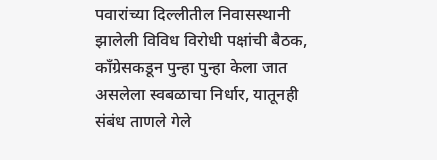पवारांच्या दिल्लीतील निवासस्थानी झालेली विविध विरोधी पक्षांची बैठक, काँग्रेसकडून पुन्हा पुन्हा केला जात असलेला स्वबळाचा निर्धार, यातूनही संबंध ताणले गेले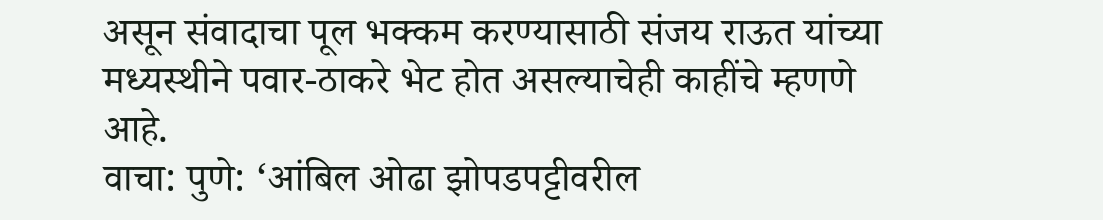असून संवादाचा पूल भक्कम करण्यासाठी संजय राऊत यांच्या मध्यस्थीने पवार-ठाकरे भेट होत असल्याचेही काहींचे म्हणणे आहे.
वाचा: पुणे: ‘आंबिल ओढा झोपडपट्टीवरील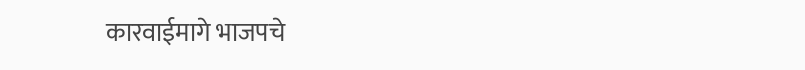कारवाईमागे भाजपचे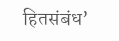हितसंबंध’